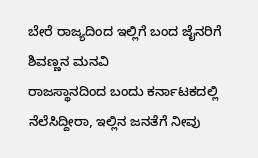ಬೇರೆ ರಾಜ್ಯದಿಂದ ಇಲ್ಲಿಗೆ ಬಂದ ಜೈನರಿಗೆ ಶಿವಣ್ಣನ ಮನವಿ
ರಾಜಸ್ಥಾನದಿಂದ ಬಂದು ಕರ್ನಾಟಕದಲ್ಲಿ ನೆಲೆಸಿದ್ದೀರಾ, ಇಲ್ಲಿನ ಜನತೆಗೆ ನೀವು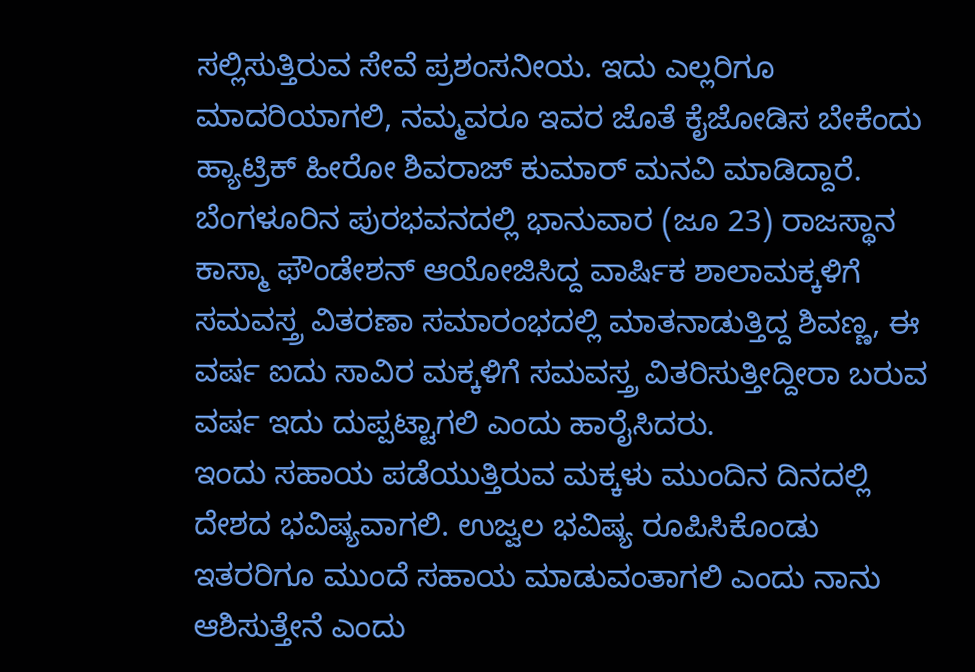ಸಲ್ಲಿಸುತ್ತಿರುವ ಸೇವೆ ಪ್ರಶಂಸನೀಯ. ಇದು ಎಲ್ಲರಿಗೂ ಮಾದರಿಯಾಗಲಿ, ನಮ್ಮವರೂ ಇವರ ಜೊತೆ ಕೈಜೋಡಿಸ ಬೇಕೆಂದು ಹ್ಯಾಟ್ರಿಕ್ ಹೀರೋ ಶಿವರಾಜ್ ಕುಮಾರ್ ಮನವಿ ಮಾಡಿದ್ದಾರೆ.
ಬೆಂಗಳೂರಿನ ಪುರಭವನದಲ್ಲಿ ಭಾನುವಾರ (ಜೂ 23) ರಾಜಸ್ಥಾನ ಕಾಸ್ಮಾ ಫೌಂಡೇಶನ್ ಆಯೋಜಿಸಿದ್ದ ವಾರ್ಷಿಕ ಶಾಲಾಮಕ್ಕಳಿಗೆ ಸಮವಸ್ತ್ರ ವಿತರಣಾ ಸಮಾರಂಭದಲ್ಲಿ ಮಾತನಾಡುತ್ತಿದ್ದ ಶಿವಣ್ಣ, ಈ ವರ್ಷ ಐದು ಸಾವಿರ ಮಕ್ಕಳಿಗೆ ಸಮವಸ್ತ್ರ ವಿತರಿಸುತ್ತೀದ್ದೀರಾ ಬರುವ ವರ್ಷ ಇದು ದುಪ್ಪಟ್ಟಾಗಲಿ ಎಂದು ಹಾರೈಸಿದರು.
ಇಂದು ಸಹಾಯ ಪಡೆಯುತ್ತಿರುವ ಮಕ್ಕಳು ಮುಂದಿನ ದಿನದಲ್ಲಿ ದೇಶದ ಭವಿಷ್ಯವಾಗಲಿ. ಉಜ್ವಲ ಭವಿಷ್ಯ ರೂಪಿಸಿಕೊಂಡು ಇತರರಿಗೂ ಮುಂದೆ ಸಹಾಯ ಮಾಡುವಂತಾಗಲಿ ಎಂದು ನಾನು ಆಶಿಸುತ್ತೇನೆ ಎಂದು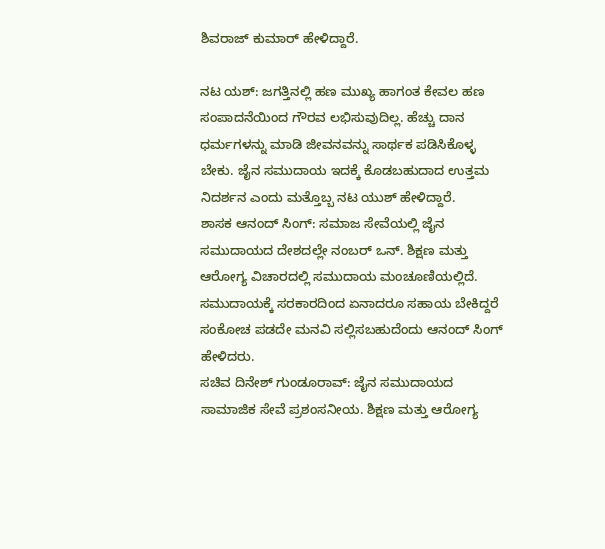ಶಿವರಾಜ್ ಕುಮಾರ್ ಹೇಳಿದ್ದಾರೆ.

ನಟ ಯಶ್: ಜಗತ್ತಿನಲ್ಲಿ ಹಣ ಮುಖ್ಯ ಹಾಗಂತ ಕೇವಲ ಹಣ ಸಂಪಾದನೆಯಿಂದ ಗೌರವ ಲಭಿಸುವುದಿಲ್ಲ. ಹೆಚ್ಚು ದಾನ ಧರ್ಮಗಳನ್ನು ಮಾಡಿ ಜೀವನವನ್ನು ಸಾರ್ಥಕ ಪಡಿಸಿಕೊಳ್ಳ ಬೇಕು. ಜೈನ ಸಮುದಾಯ ಇದಕ್ಕೆ ಕೊಡಬಹುದಾದ ಉತ್ತಮ ನಿದರ್ಶನ ಎಂದು ಮತ್ತೊಬ್ಬ ನಟ ಯುಶ್ ಹೇಳಿದ್ದಾರೆ.
ಶಾಸಕ ಆನಂದ್ ಸಿಂಗ್: ಸಮಾಜ ಸೇವೆಯಲ್ಲಿ ಜೈನ ಸಮುದಾಯದ ದೇಶದಲ್ಲೇ ನಂಬರ್ ಒನ್. ಶಿಕ್ಷಣ ಮತ್ತು ಆರೋಗ್ಯ ವಿಚಾರದಲ್ಲಿ ಸಮುದಾಯ ಮಂಚೂಣಿಯಲ್ಲಿದೆ. ಸಮುದಾಯಕ್ಕೆ ಸರಕಾರದಿಂದ ಏನಾದರೂ ಸಹಾಯ ಬೇಕಿದ್ದರೆ ಸಂಕೋಚ ಪಡದೇ ಮನವಿ ಸಲ್ಲಿಸಬಹುದೆಂದು ಆನಂದ್ ಸಿಂಗ್ ಹೇಳಿದರು.
ಸಚಿವ ದಿನೇಶ್ ಗುಂಡೂರಾವ್: ಜೈನ ಸಮುದಾಯದ ಸಾಮಾಜಿಕ ಸೇವೆ ಪ್ರಶಂಸನೀಯ. ಶಿಕ್ಷಣ ಮತ್ತು ಆರೋಗ್ಯ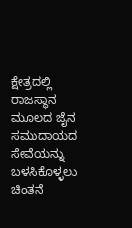ಕ್ಷೇತ್ರದಲ್ಲಿ ರಾಜಸ್ಥಾನ ಮೂಲದ ಜೈನ ಸಮುದಾಯದ ಸೇವೆಯನ್ನು ಬಳಸಿಕೊಳ್ಳಲು ಚಿಂತನೆ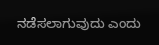ನಡೆಸಲಾಗುವುದು ಎಂದು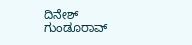ದಿನೇಶ್ ಗುಂಡೂರಾವ್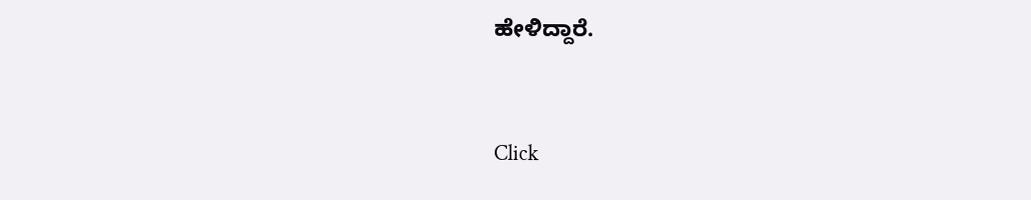ಹೇಳಿದ್ದಾರೆ.


Click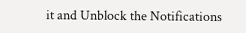it and Unblock the Notifications